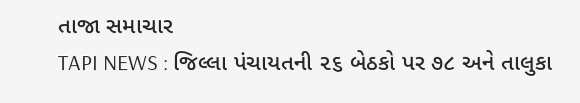તાજા સમાચાર
TAPI NEWS : જિલ્લા પંચાયતની ૨૬ બેઠકો પર ૭૮ અને તાલુકા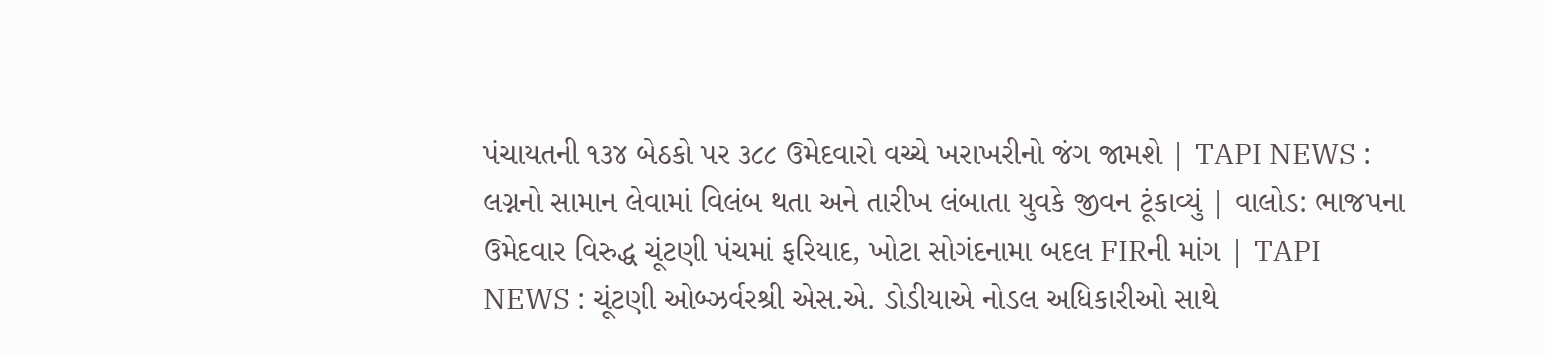પંચાયતની ૧૩૪ બેઠકો પર ૩૮૮ ઉમેદવારો વચ્ચે ખરાખરીનો જંગ જામશે | TAPI NEWS : લગ્નનો સામાન લેવામાં વિલંબ થતા અને તારીખ લંબાતા યુવકે જીવન ટૂંકાવ્યું | વાલોડ: ભાજપના ઉમેદવાર વિરુદ્ધ ચૂંટણી પંચમાં ફરિયાદ, ખોટા સોગંદનામા બદલ FIRની માંગ | TAPI NEWS : ચૂંટણી ઓબ્ઝર્વરશ્રી એસ.એ. ડોડીયાએ નોડલ અધિકારીઓ સાથે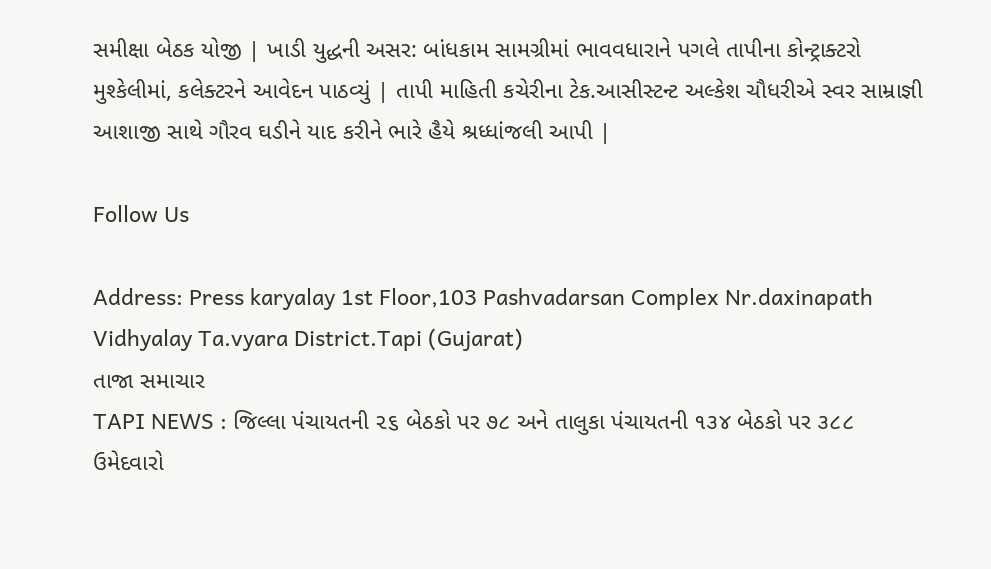સમીક્ષા બેઠક યોજી | ખાડી યુદ્ધની અસર: બાંધકામ સામગ્રીમાં ભાવવધારાને પગલે તાપીના કોન્ટ્રાક્ટરો મુશ્કેલીમાં, કલેક્ટરને આવેદન પાઠવ્યું | તાપી માહિતી કચેરીના ટેક.આસીસ્ટન્ટ અલ્કેશ ચૌધરીએ સ્વર સામ્રાજ્ઞી આશાજી સાથે ગૌરવ ઘડીને યાદ કરીને ભારે હૈયે શ્રધ્ધાંજલી આપી |

Follow Us

Address: Press karyalay 1st Floor,103 Pashvadarsan Complex Nr.daxinapath Vidhyalay Ta.vyara District.Tapi (Gujarat)
તાજા સમાચાર
TAPI NEWS : જિલ્લા પંચાયતની ૨૬ બેઠકો પર ૭૮ અને તાલુકા પંચાયતની ૧૩૪ બેઠકો પર ૩૮૮ ઉમેદવારો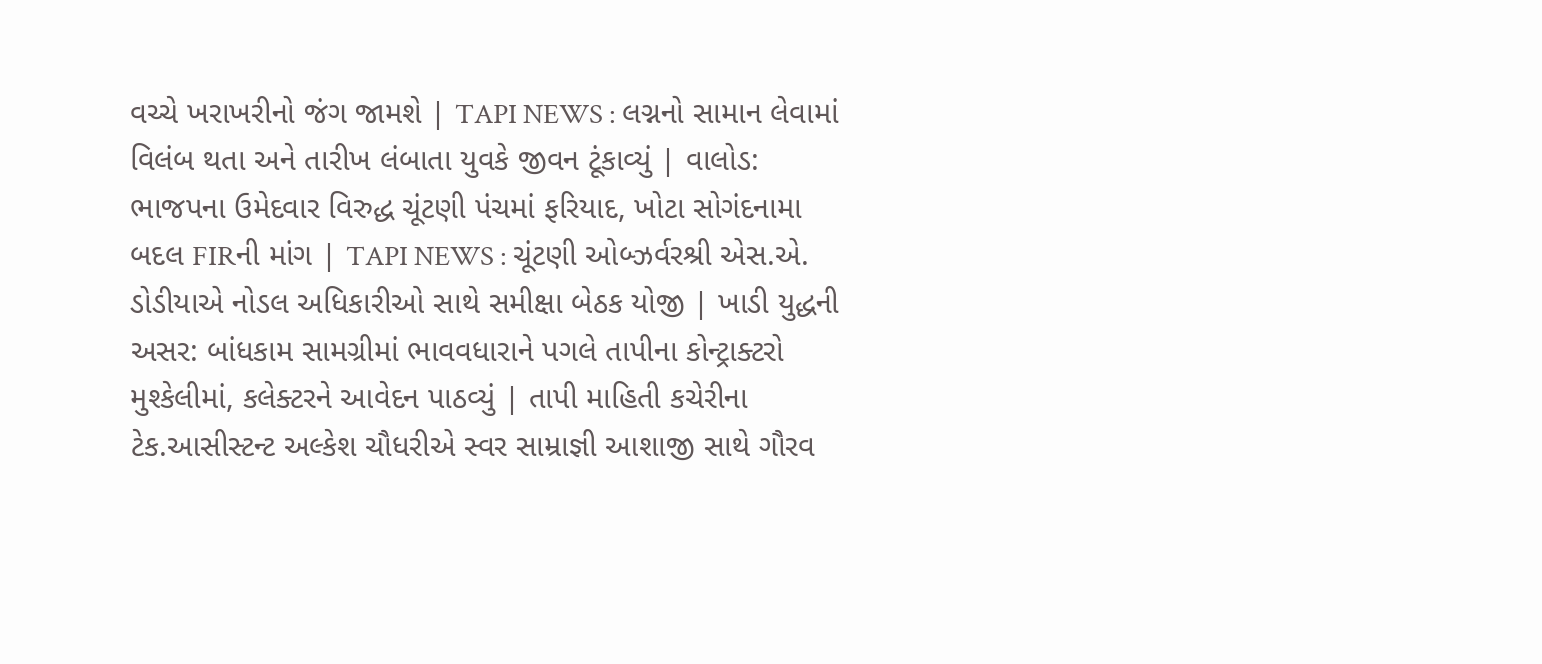વચ્ચે ખરાખરીનો જંગ જામશે | TAPI NEWS : લગ્નનો સામાન લેવામાં વિલંબ થતા અને તારીખ લંબાતા યુવકે જીવન ટૂંકાવ્યું | વાલોડ: ભાજપના ઉમેદવાર વિરુદ્ધ ચૂંટણી પંચમાં ફરિયાદ, ખોટા સોગંદનામા બદલ FIRની માંગ | TAPI NEWS : ચૂંટણી ઓબ્ઝર્વરશ્રી એસ.એ. ડોડીયાએ નોડલ અધિકારીઓ સાથે સમીક્ષા બેઠક યોજી | ખાડી યુદ્ધની અસર: બાંધકામ સામગ્રીમાં ભાવવધારાને પગલે તાપીના કોન્ટ્રાક્ટરો મુશ્કેલીમાં, કલેક્ટરને આવેદન પાઠવ્યું | તાપી માહિતી કચેરીના ટેક.આસીસ્ટન્ટ અલ્કેશ ચૌધરીએ સ્વર સામ્રાજ્ઞી આશાજી સાથે ગૌરવ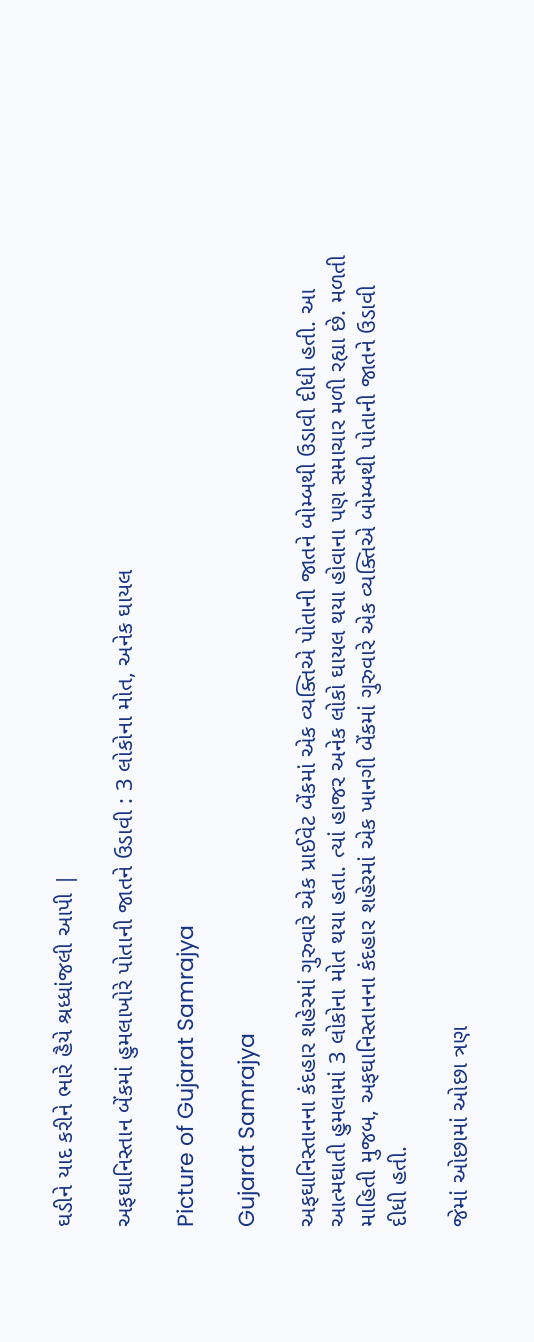ઘડીને યાદ કરીને ભારે હૈયે શ્રધ્ધાંજલી આપી |

અફઘાનિસ્તાન બેંકમાં હુમલાખોરે પોતાની જાતને ઉડાવી : 3 લોકોના મોત, અનેક ઘાયલ

Picture of Gujarat Samrajya

Gujarat Samrajya

અફઘાનિસ્તાનના કંદહાર શહેરમાં ગુરુવારે એક પ્રાઈવેટ બેંકમાં એક વ્યક્તિએ પોતાની જાતને બોમ્બથી ઉડાવી દીધી હતી. આ આત્મઘાતી હુમલામાં 3 લોકોના મોત થયા હતા. ત્યાં હાજર અનેક લોકો ઘાયલ થયા હોવાના પણ સમાચાર મળી રહ્યા છે. મળતી માહિતી મુજબ, અફઘાનિસ્તાનના કંદહાર શહેરમાં એક ખાનગી બેંકમાં ગુરુવારે એક વ્યક્તિએ બોમ્બથી પોતાની જાતને ઉડાવી દીધી હતી.

જેમાં ઓછામાં ઓછા ત્રણ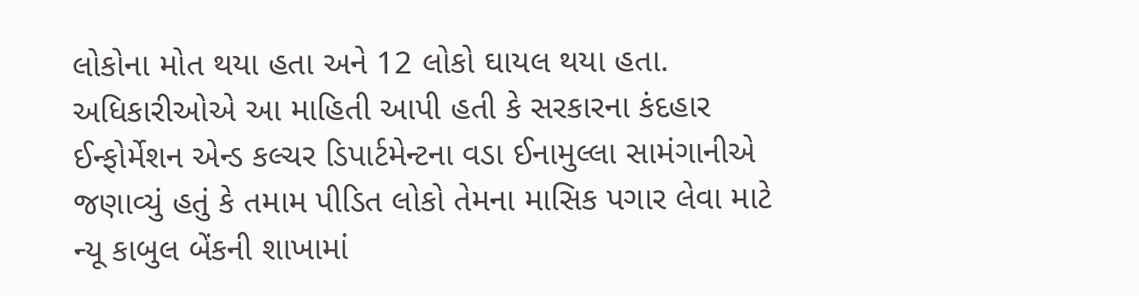લોકોના મોત થયા હતા અને 12 લોકો ઘાયલ થયા હતા. અધિકારીઓએ આ માહિતી આપી હતી કે સરકારના કંદહાર ઈન્ફોર્મેશન એન્ડ કલ્ચર ડિપાર્ટમેન્ટના વડા ઈનામુલ્લા સામંગાનીએ જણાવ્યું હતું કે તમામ પીડિત લોકો તેમના માસિક પગાર લેવા માટે ન્યૂ કાબુલ બેંકની શાખામાં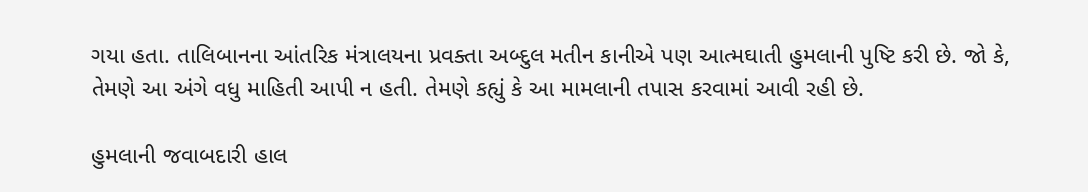ગયા હતા. તાલિબાનના આંતરિક મંત્રાલયના પ્રવક્તા અબ્દુલ મતીન કાનીએ પણ આત્મઘાતી હુમલાની પુષ્ટિ કરી છે. જો કે, તેમણે આ અંગે વધુ માહિતી આપી ન હતી. તેમણે કહ્યું કે આ મામલાની તપાસ કરવામાં આવી રહી છે.

હુમલાની જવાબદારી હાલ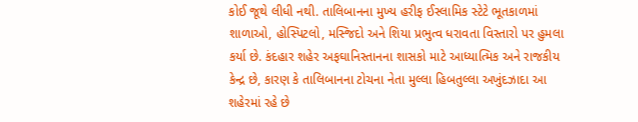કોઈ જૂથે લીધી નથી. તાલિબાનના મુખ્ય હરીફ ઈસ્લામિક સ્ટેટે ભૂતકાળમાં શાળાઓ, હોસ્પિટલો, મસ્જિદો અને શિયા પ્રભુત્વ ધરાવતા વિસ્તારો પર હુમલા કર્યા છે. કંદહાર શહેર અફઘાનિસ્તાનના શાસકો માટે આધ્યાત્મિક અને રાજકીય કેન્દ્ર છે, કારણ કે તાલિબાનના ટોચના નેતા મુલ્લા હિબતુલ્લા અખુંદઝાદા આ શહેરમાં રહે છે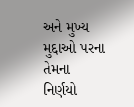અને મુખ્ય મુદ્દાઓ પરના તેમના નિર્ણયો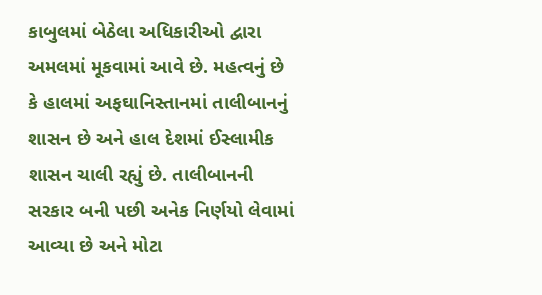કાબુલમાં બેઠેલા અધિકારીઓ દ્વારા અમલમાં મૂકવામાં આવે છે. મહત્વનું છે કે હાલમાં અફઘાનિસ્તાનમાં તાલીબાનનું શાસન છે અને હાલ દેશમાં ઈસ્લામીક શાસન ચાલી રહ્યું છે. તાલીબાનની સરકાર બની પછી અનેક નિર્ણયો લેવામાં આવ્યા છે અને મોટા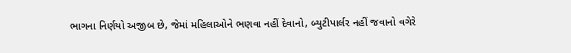ભાગના નિર્ણયો અજીબ છે, જેમાં મહિલાઓને ભણવા નહીં દેવાનો, બ્યુટીપાર્લર નહીં જવાનો વગેરે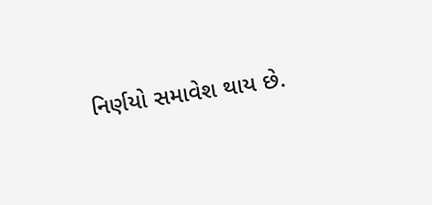નિર્ણયો સમાવેશ થાય છે.